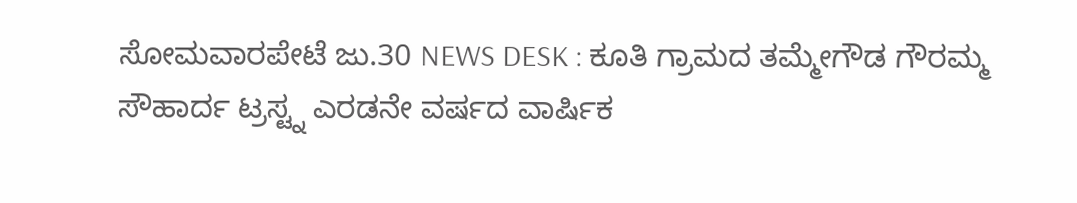ಸೋಮವಾರಪೇಟೆ ಜು.30 NEWS DESK : ಕೂತಿ ಗ್ರಾಮದ ತಮ್ಮೇಗೌಡ ಗೌರಮ್ಮ ಸೌಹಾರ್ದ ಟ್ರಸ್ಟ್ನ ಎರಡನೇ ವರ್ಷದ ವಾರ್ಷಿಕ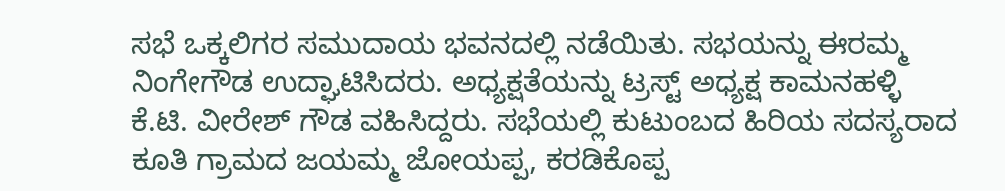ಸಭೆ ಒಕ್ಕಲಿಗರ ಸಮುದಾಯ ಭವನದಲ್ಲಿ ನಡೆಯಿತು. ಸಭಯನ್ನು ಈರಮ್ಮ ನಿಂಗೇಗೌಡ ಉದ್ಘಾಟಿಸಿದರು. ಅಧ್ಯಕ್ಷತೆಯನ್ನು ಟ್ರಸ್ಟ್ ಅಧ್ಯಕ್ಷ ಕಾಮನಹಳ್ಳಿ ಕೆ.ಟಿ. ವೀರೇಶ್ ಗೌಡ ವಹಿಸಿದ್ದರು. ಸಭೆಯಲ್ಲಿ ಕುಟುಂಬದ ಹಿರಿಯ ಸದಸ್ಯರಾದ ಕೂತಿ ಗ್ರಾಮದ ಜಯಮ್ಮ ಜೋಯಪ್ಪ, ಕರಡಿಕೊಪ್ಪ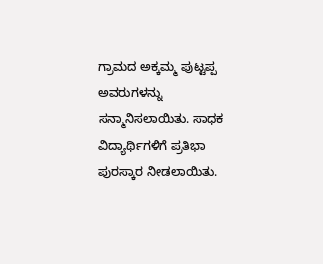ಗ್ರಾಮದ ಅಕ್ಕಮ್ಮ ಪುಟ್ಟಪ್ಪ ಅವರುಗಳನ್ನು ಸನ್ಮಾನಿಸಲಾಯಿತು. ಸಾಧಕ ವಿದ್ಯಾರ್ಥಿಗಳಿಗೆ ಪ್ರತಿಭಾ ಪುರಸ್ಕಾರ ನೀಡಲಾಯಿತು.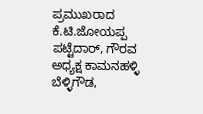ಪ್ರಮುಖರಾದ ಕೆ.ಟಿ.ಜೋಯಪ್ಪ ಪಟ್ಟೆದಾರ್, ಗೌರವ ಅಧ್ಯಕ್ಷ ಕಾಮನಹಳ್ಳಿ ಬೆಳ್ಳಿಗೌಡ,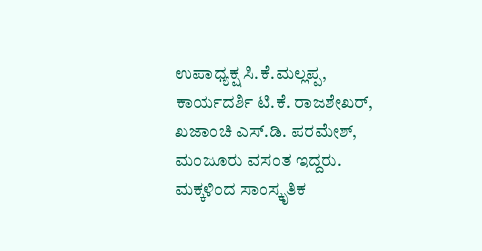ಉಪಾಧ್ಯಕ್ಷ ಸಿ.ಕೆ.ಮಲ್ಲಪ್ಪ, ಕಾರ್ಯದರ್ಶಿ ಟಿ.ಕೆ. ರಾಜಶೇಖರ್, ಖಜಾಂಚಿ ಎಸ್.ಡಿ. ಪರಮೇಶ್, ಮಂಜೂರು ವಸಂತ ಇದ್ದರು. ಮಕ್ಕಳಿಂದ ಸಾಂಸ್ಕೃತಿಕ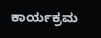ಕಾರ್ಯಕ್ರಮ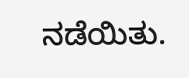ನಡೆಯಿತು.